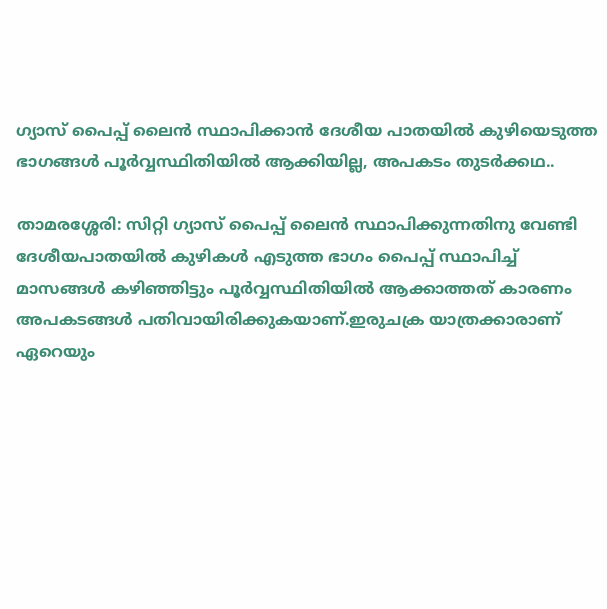ഗ്യാസ് പൈപ്പ് ലൈൻ സ്ഥാപിക്കാൻ ദേശീയ പാതയിൽ കുഴിയെടുത്ത ഭാഗങ്ങൾ പൂർവ്വസ്ഥിതിയിൽ ആക്കിയില്ല, അപകടം തുടർക്കഥ..

താമരശ്ശേരി: സിറ്റി ഗ്യാസ് പൈപ്പ് ലൈൻ സ്ഥാപിക്കുന്നതിനു വേണ്ടി ദേശീയപാതയിൽ കുഴികൾ എടുത്ത ഭാഗം പൈപ്പ് സ്ഥാപിച്ച് മാസങ്ങൾ കഴിഞ്ഞിട്ടും പൂർവ്വസ്ഥിതിയിൽ ആക്കാത്തത് കാരണം അപകടങ്ങൾ പതിവായിരിക്കുകയാണ്.ഇരുചക്ര യാത്രക്കാരാണ് ഏറെയും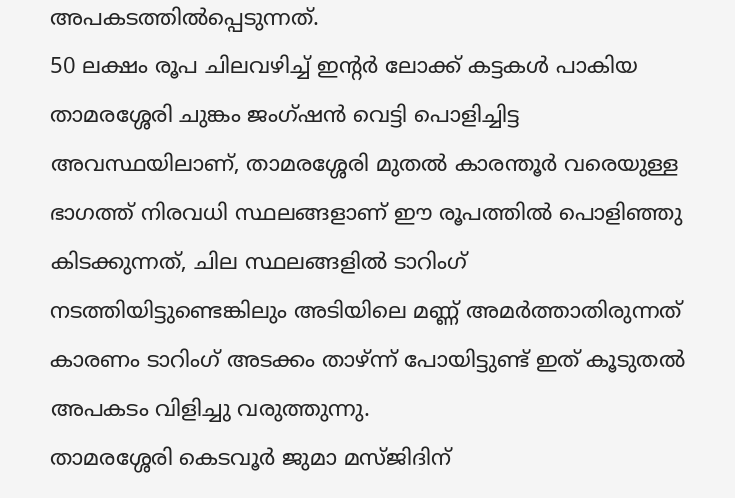അപകടത്തിൽപ്പെടുന്നത്.
50 ലക്ഷം രൂപ ചിലവഴിച്ച് ഇൻ്റർ ലോക്ക് കട്ടകൾ പാകിയ താമരശ്ശേരി ചുങ്കം ജംഗ്ഷൻ വെട്ടി പൊളിച്ചിട്ട അവസ്ഥയിലാണ്, താമരശ്ശേരി മുതൽ കാരന്തൂർ വരെയുള്ള ഭാഗത്ത് നിരവധി സ്ഥലങ്ങളാണ് ഈ രൂപത്തിൽ പൊളിഞ്ഞു കിടക്കുന്നത്, ചില സ്ഥലങ്ങളിൽ ടാറിംഗ് നടത്തിയിട്ടുണ്ടെങ്കിലും അടിയിലെ മണ്ണ് അമർത്താതിരുന്നത് കാരണം ടാറിംഗ് അടക്കം താഴ്ന്ന് പോയിട്ടുണ്ട് ഇത് കൂടുതൽ അപകടം വിളിച്ചു വരുത്തുന്നു.
താമരശ്ശേരി കെടവൂർ ജുമാ മസ്ജിദിന്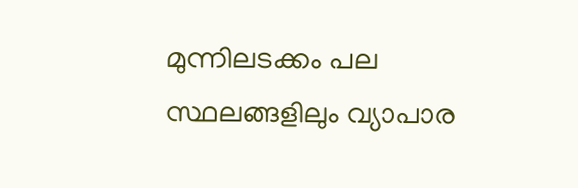മുന്നിലടക്കം പല സ്ഥലങ്ങളിലും വ്യാപാര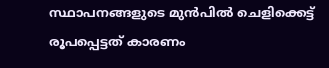സ്ഥാപനങ്ങളുടെ മുൻപിൽ ചെളിക്കെട്ട് രൂപപ്പെട്ടത് കാരണം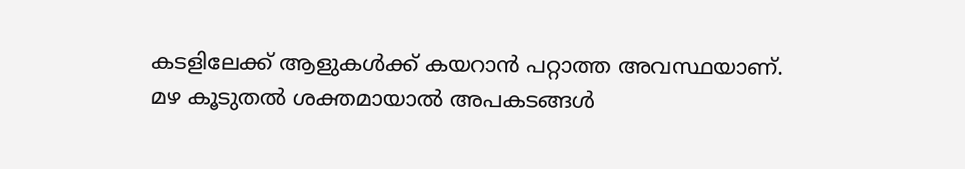കടളിലേക്ക് ആളുകൾക്ക് കയറാൻ പറ്റാത്ത അവസ്ഥയാണ്.
മഴ കൂടുതൽ ശക്തമായാൽ അപകടങ്ങൾ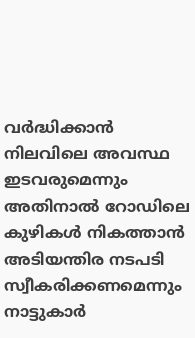വർദ്ധിക്കാൻ നിലവിലെ അവസ്ഥ ഇടവരുമെന്നും അതിനാൽ റോഡിലെ കുഴികൾ നികത്താൻ അടിയന്തിര നടപടി സ്വീകരിക്കണമെന്നും നാട്ടുകാർ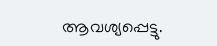ആവശ്യപ്പെട്ടു.